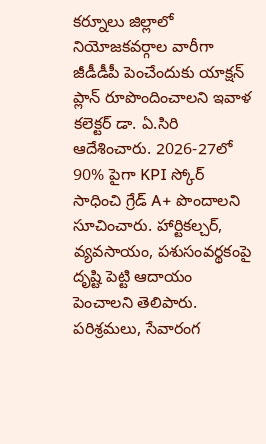కర్నూలు జిల్లాలో నియోజకవర్గాల వారీగా జీడీడీపీ పెంచేందుకు యాక్షన్ ప్లాన్ రూపొందించాలని ఇవాళ కలెక్టర్ డా. ఏ.సిరి ఆదేశించారు. 2026-27లో 90% పైగా KPI స్కోర్ సాధించి గ్రేడ్ A+ పొందాలని సూచించారు. హార్టికల్చర్, వ్యవసాయం, పశుసంవర్థకంపై దృష్టి పెట్టి ఆదాయం పెంచాలని తెలిపారు. పరిశ్రమలు, సేవారంగ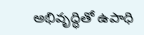అభివృద్ధితో ఉపాధి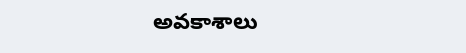అవకాశాలు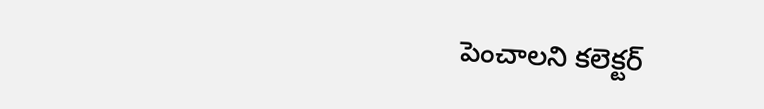పెంచాలని కలెక్టర్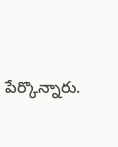పేర్కొన్నారు.